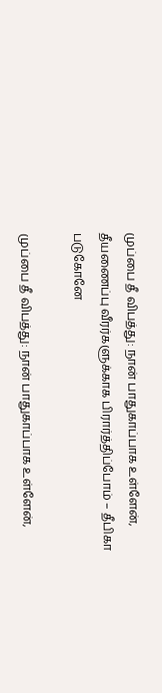முப்பை தீ விபத்து: நான் பாதுகாப்பாக உள்ளேன், தீயணைப்பு வீரர்களுக்காக பிரார்த்திப்போம் – தீபிகா படுகோனே

முப்பை தீ விபத்து: நான் பாதுகாப்பாக உள்ளேன்,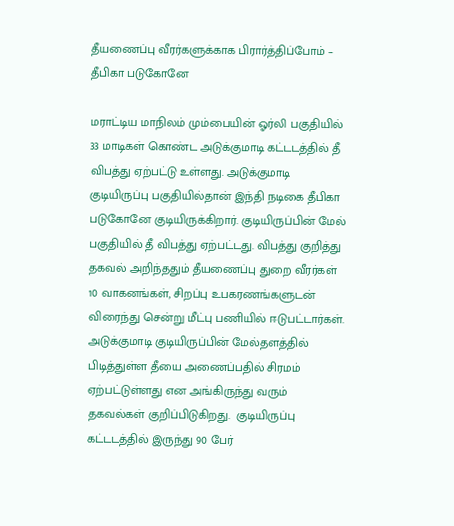தீயணைப்பு வீரர்களுக்காக பிரார்த்திப்போம் – தீபிகா படுகோனே

மராட்டிய மாநிலம் மும்பையின் ஓர்லி பகுதியில் 33 மாடிகள் கொண்ட அடுக்குமாடி கட்டடத்தில் தீ விபத்து ஏற்பட்டு உள்ளது. அடுக்குமாடி குடியிருப்பு பகுதியில்தான் இந்தி நடிகை தீபிகா படுகோனே குடியிருக்கிறார். குடியிருப்பின் மேல் பகுதியில் தீ விபத்து ஏற்பட்டது. விபத்து குறித்து தகவல் அறிந்ததும் தீயணைப்பு துறை வீரர்கள் 10 வாகனங்கள், சிறப்பு உபகரணங்களுடன் விரைந்து சென்று மீட்பு பணியில் ஈடுபட்டார்கள். அடுக்குமாடி குடியிருப்பின் மேல்தளத்தில் பிடித்துள்ள தீயை அணைப்பதில் சிரமம் ஏற்பட்டுள்ளது என அங்கிருந்து வரும் தகவல்கள் குறிப்பிடுகிறது.  குடியிருப்பு கட்டடத்தில் இருந்து 90 பேர்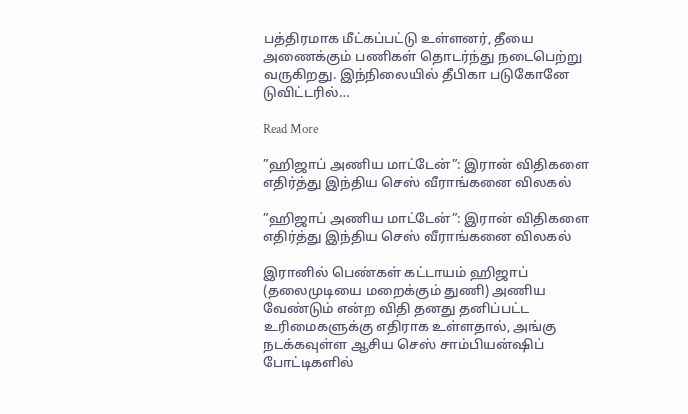பத்திரமாக மீட்கப்பட்டு உள்ளனர், தீயை அணைக்கும் பணிகள் தொடர்ந்து நடைபெற்று வருகிறது. இந்நிலையில் தீபிகா படுகோனே டுவிட்டரில்…

Read More

”ஹிஜாப் அணிய மாட்டேன்”: இரான் விதிகளை எதிர்த்து இந்திய செஸ் வீராங்கனை விலகல்

”ஹிஜாப் அணிய மாட்டேன்”: இரான் விதிகளை எதிர்த்து இந்திய செஸ் வீராங்கனை விலகல்

இரானில் பெண்கள் கட்டாயம் ஹிஜாப் (தலைமுடியை மறைக்கும் துணி) அணிய வேண்டும் என்ற விதி தனது தனிப்பட்ட உரிமைகளுக்கு எதிராக உள்ளதால், அங்கு நடக்கவுள்ள ஆசிய செஸ் சாம்பியன்ஷிப் போட்டிகளில்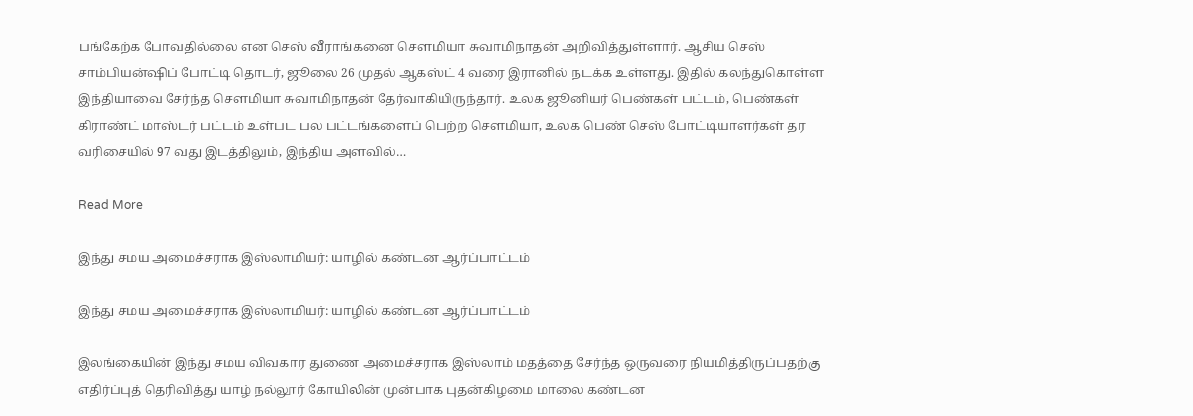பங்கேற்க போவதில்லை என செஸ் வீராங்கனை சௌமியா சுவாமிநாதன் அறிவித்துள்ளார். ஆசிய செஸ் சாம்பியன்ஷிப் போட்டி தொடர், ஜூலை 26 முதல் ஆகஸ்ட் 4 வரை இரானில் நடக்க உள்ளது. இதில் கலந்துகொள்ள இந்தியாவை சேர்ந்த சௌமியா சுவாமிநாதன் தேர்வாகியிருந்தார். உலக ஜூனியர் பெண்கள் பட்டம், பெண்கள் கிராண்ட் மாஸ்டர் பட்டம் உள்பட பல பட்டங்களைப் பெற்ற செளமியா, உலக பெண் செஸ் போட்டியாளர்கள் தர வரிசையில் 97 வது இடத்திலும், இந்திய அளவில்…

Read More

இந்து சமய அமைச்சராக இஸ்லாமியர்: யாழில் கண்டன ஆர்ப்பாட்டம்

இந்து சமய அமைச்சராக இஸ்லாமியர்: யாழில் கண்டன ஆர்ப்பாட்டம்

இலங்கையின் இந்து சமய விவகார துணை அமைச்சராக இஸ்லாம் மதத்தை சேர்ந்த ஒருவரை நியமித்திருப்பதற்கு எதிர்ப்புத் தெரிவித்து யாழ் நல்லூர் கோயிலின் முன்பாக புதன்கிழமை மாலை கண்டன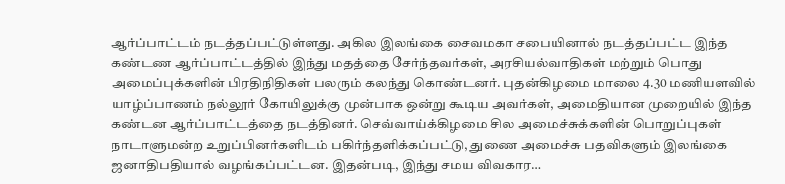ஆர்ப்பாட்டம் நடத்தப்பட்டுள்ளது. அகில இலங்கை சைவமகா சபையினால் நடத்தப்பட்ட இந்த கண்டண ஆர்ப்பாட்டத்தில் இந்து மதத்தை சேர்ந்தவர்கள், அரசியல்வாதிகள் மற்றும் பொது அமைப்புக்களின் பிரதிநிதிகள் பலரும் கலந்து கொண்டனர். புதன்கிழமை மாலை 4.30 மணியளவில் யாழ்ப்பாணம் நல்லூர் கோயிலுக்கு முன்பாக ஒன்று கூடிய அவர்கள், அமைதியான முறையில் இந்த கண்டன ஆர்ப்பாட்டத்தை நடத்தினர். செவ்வாய்க்கிழமை சில அமைச்சுக்களின் பொறுப்புகள் நாடாளுமன்ற உறுப்பினர்களிடம் பகிர்ந்தளிக்கப்பட்டு, துணை அமைச்சு பதவிகளும் இலங்கை ஜனாதிபதியால் வழங்கப்பட்டன. இதன்படி, இந்து சமய விவகார…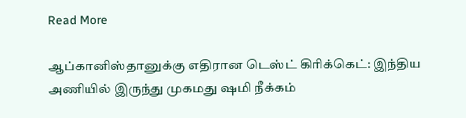Read More

ஆப்கானிஸ்தானுக்கு எதிரான டெஸ்ட் கிரிக்கெட்: இந்திய அணியில் இருந்து முகமது ஷமி நீக்கம்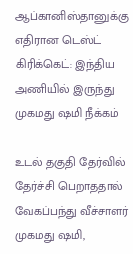ஆப்கானிஸ்தானுக்கு எதிரான டெஸ்ட் கிரிக்கெட்: இந்திய அணியில் இருந்து முகமது ஷமி நீக்கம்

உடல் தகுதி தேர்வில் தேர்ச்சி பெறாததால் வேகப்பந்து வீச்சாளர் முகமது ஷமி,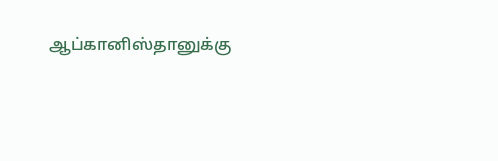ஆப்கானிஸ்தானுக்கு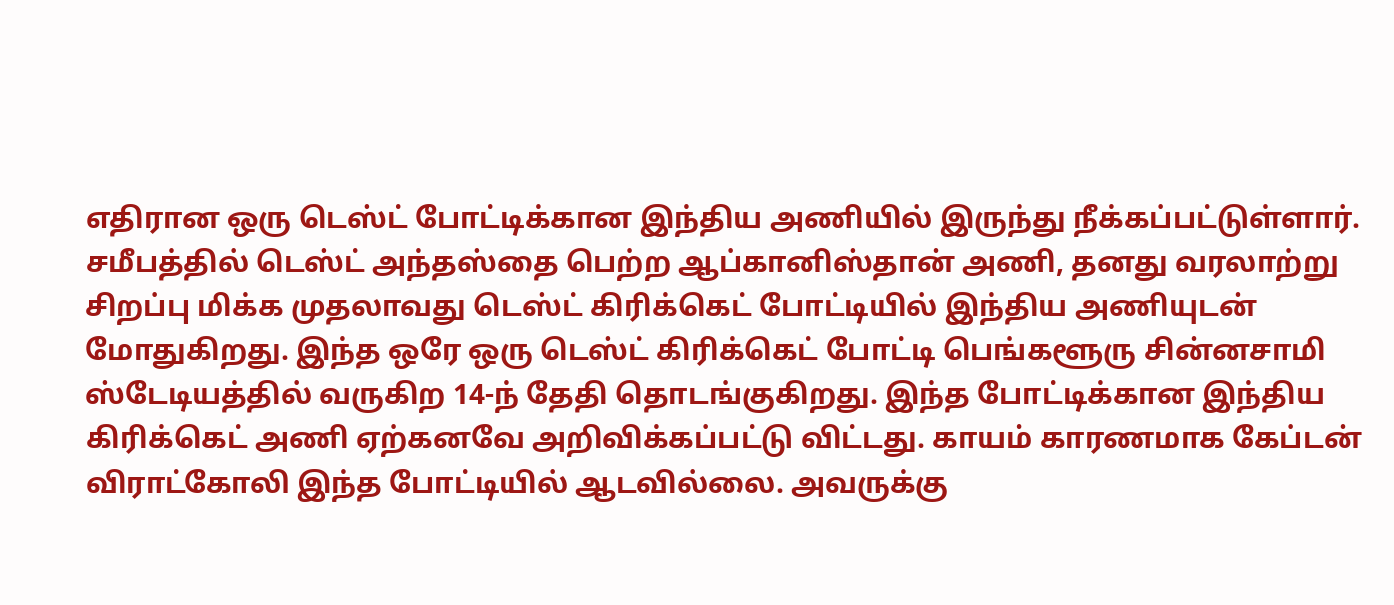எதிரான ஒரு டெஸ்ட் போட்டிக்கான இந்திய அணியில் இருந்து நீக்கப்பட்டுள்ளார். சமீபத்தில் டெஸ்ட் அந்தஸ்தை பெற்ற ஆப்கானிஸ்தான் அணி, தனது வரலாற்று சிறப்பு மிக்க முதலாவது டெஸ்ட் கிரிக்கெட் போட்டியில் இந்திய அணியுடன் மோதுகிறது. இந்த ஒரே ஒரு டெஸ்ட் கிரிக்கெட் போட்டி பெங்களூரு சின்னசாமி ஸ்டேடியத்தில் வருகிற 14-ந் தேதி தொடங்குகிறது. இந்த போட்டிக்கான இந்திய கிரிக்கெட் அணி ஏற்கனவே அறிவிக்கப்பட்டு விட்டது. காயம் காரணமாக கேப்டன் விராட்கோலி இந்த போட்டியில் ஆடவில்லை. அவருக்கு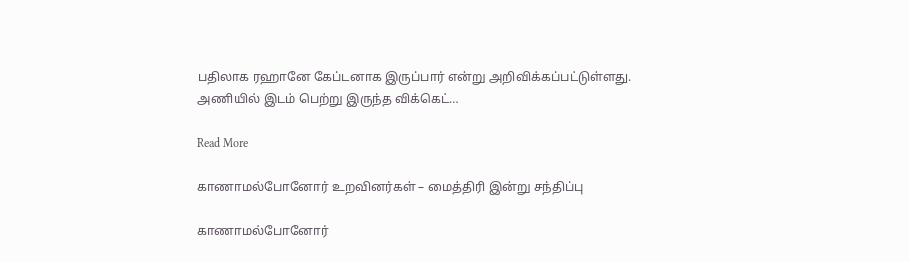பதிலாக ரஹானே கேப்டனாக இருப்பார் என்று அறிவிக்கப்பட்டுள்ளது. அணியில் இடம் பெற்று இருந்த விக்கெட்…

Read More

காணாமல்போனோர் உறவினர்கள் – மைத்திரி இன்று சந்திப்பு

காணாமல்போனோர்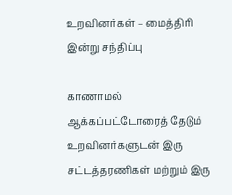உறவினர்கள் – மைத்திரி இன்று சந்திப்பு

காணாமல் ஆக்கப்பட்டோரைத் தேடும் உறவினர்களுடன் இரு சட்டத்தரணிகள் மற்றும் இரு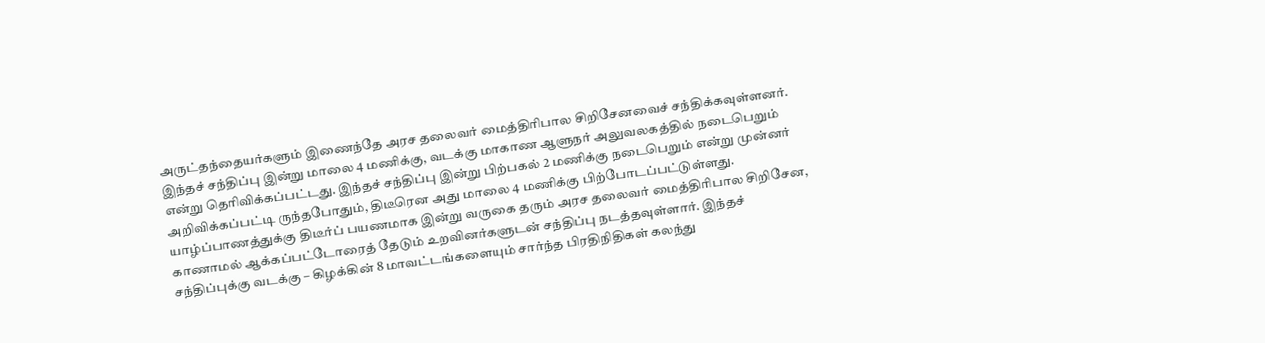அருட்தந்தையர்களும் இணைந்தே அரச தலைவர் மைத்திரிபால சிறிசேனவைச் சந்திக்கவுள்ளனர். இந்தச் சந்திப்பு இன்று மாலை 4 மணிக்கு, வடக்கு மாகாண ஆளுநர் அலுவலகத்தில் நடைபெறும் என்று தெரிவிக்கப்பட்டது. இந்தச் சந்திப்பு இன்று பிற்பகல் 2 மணிக்கு நடைபெறும் என்று முன்னர் அறிவிக்கப்பட்டி ருந்தபோதும், திடீரென அது மாலை 4 மணிக்கு பிற்போடப்பட்டுள்ளது. யாழ்ப்பாணத்துக்கு திடீர்ப் பயணமாக இன்று வருகை தரும் அரச தலைவர் மைத்திரிபால சிறிசேன, காணாமல் ஆக்கப்பட்டோரைத் தேடும் உறவினர்களுடன் சந்திப்பு நடத்தவுள்ளார். இந்தச் சந்திப்புக்கு வடக்கு – கிழக்கின் 8 மாவட்டங்களையும் சார்ந்த பிரதிநிதிகள் கலந்து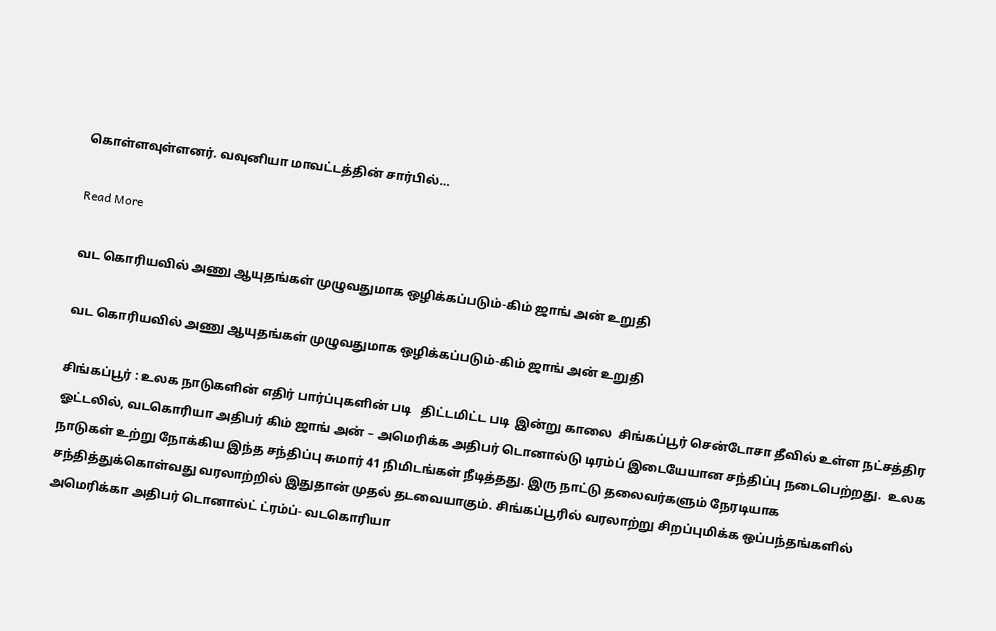கொள்ளவுள்ளனர். வவுனியா மாவட்டத்தின் சார்பில்…

Read More

வட கொரியவில் அணு ஆயுதங்கள் முழுவதுமாக ஒழிக்கப்படும்-கிம் ஜாங் அன் உறுதி

வட கொரியவில் அணு ஆயுதங்கள் முழுவதுமாக ஒழிக்கப்படும்-கிம் ஜாங் அன் உறுதி

சிங்கப்பூர் : உலக நாடுகளின் எதிர் பார்ப்புகளின் படி   திட்டமிட்ட படி  இன்று காலை  சிங்கப்பூர் சென்டோசா தீவில் உள்ள நட்சத்திர ஓட்டலில், வடகொரியா அதிபர் கிம் ஜாங் அன் – அமெரிக்க அதிபர் டொனால்டு டிரம்ப் இடையேயான சந்திப்பு நடைபெற்றது.  உலக நாடுகள் உற்று நோக்கிய இந்த சந்திப்பு சுமார் 41 நிமிடங்கள் நீடித்தது. இரு நாட்டு தலைவர்களும் நேரடியாக சந்தித்துக்கொள்வது வரலாற்றில் இதுதான் முதல் தடவையாகும். சிங்கப்பூரில் வரலாற்று சிறப்புமிக்க ஒப்பந்தங்களில் அமெரிக்கா அதிபர் டொனால்ட் ட்ரம்ப்- வடகொரியா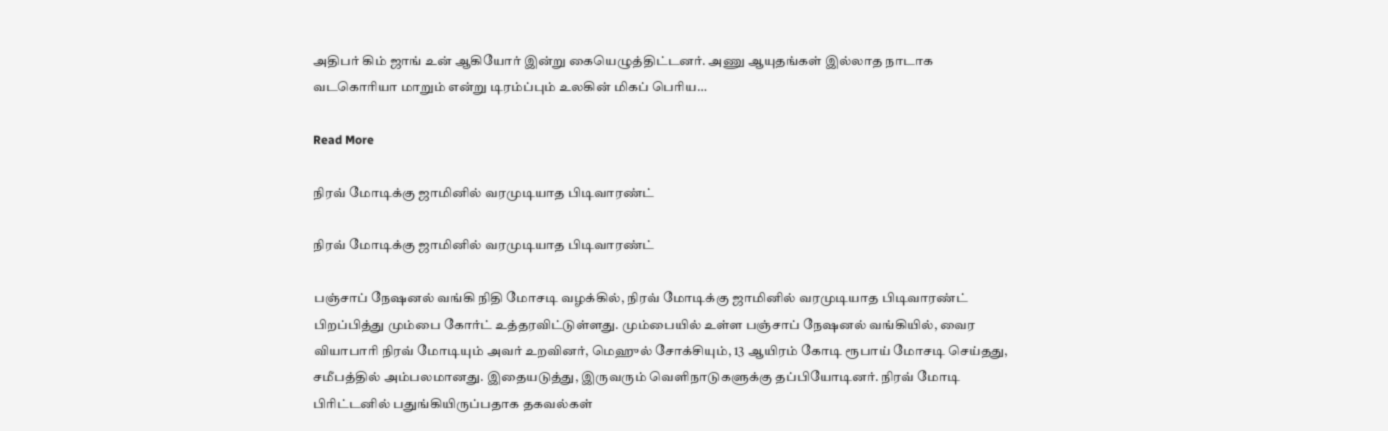அதிபர் கிம் ஜாங் உன் ஆகியோர் இன்று கையெழுத்திட்டனர். அணு ஆயுதங்கள் இல்லாத நாடாக வடகொரியா மாறும் என்று டிரம்ப்பும் உலகின் மிகப் பெரிய…

Read More

நிரவ் மோடிக்கு ஜாமினில் வரமுடியாத பிடிவாரண்ட்

நிரவ் மோடிக்கு ஜாமினில் வரமுடியாத பிடிவாரண்ட்

பஞ்சாப் நேஷனல் வங்கி நிதி மோசடி வழக்கில், நிரவ் மோடிக்கு ஜாமினில் வரமுடியாத பிடிவாரண்ட் பிறப்பித்து மும்பை கோர்ட் உத்தரவிட்டுள்ளது. மும்பையில் உள்ள பஞ்சாப் நேஷனல் வங்கியில், வைர வியாபாரி நிரவ் மோடியும் அவர் உறவினர், மெஹுல் சோக்சியும், 13 ஆயிரம் கோடி ரூபாய் மோசடி செய்தது, சமீபத்தில் அம்பலமானது. இதையடுத்து, இருவரும் வெளிநாடுகளுக்கு தப்பியோடினர். நிரவ் மோடி பிரிட்டனில் பதுங்கியிருப்பதாக தகவல்கள்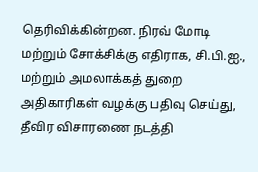தெரிவிக்கின்றன. நிரவ் மோடி மற்றும் சோக்சிக்கு எதிராக, சி.பி.ஐ., மற்றும் அமலாக்கத் துறை அதிகாரிகள் வழக்கு பதிவு செய்து, தீவிர விசாரணை நடத்தி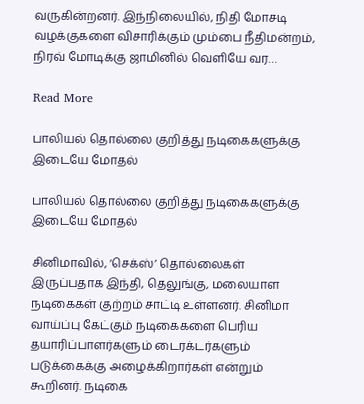வருகின்றனர். இந்நிலையில், நிதி மோசடி வழக்குகளை விசாரிக்கும் மும்பை நீதிமன்றம், நிரவ் மோடிக்கு ஜாமினில் வெளியே வர…

Read More

பாலியல் தொல்லை குறித்து நடிகைகளுக்கு இடையே மோதல்

பாலியல் தொல்லை குறித்து நடிகைகளுக்கு இடையே மோதல்

சினிமாவில், ‘செக்ஸ்’ தொல்லைகள் இருப்பதாக இந்தி, தெலுங்கு, மலையாள நடிகைகள் குற்றம் சாட்டி உள்ளனர். சினிமா வாய்ப்பு கேட்கும் நடிகைகளை பெரிய தயாரிப்பாளர்களும் டைரக்டர்களும் படுக்கைக்கு அழைக்கிறார்கள் என்றும் கூறினர். நடிகை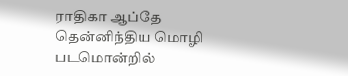ராதிகா ஆப்தே தென்னிந்திய மொழி படமொன்றில்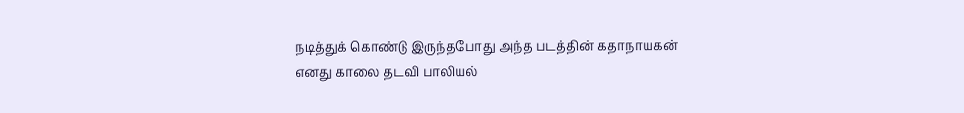நடித்துக் கொண்டு இருந்தபோது அந்த படத்தின் கதாநாயகன் எனது காலை தடவி பாலியல்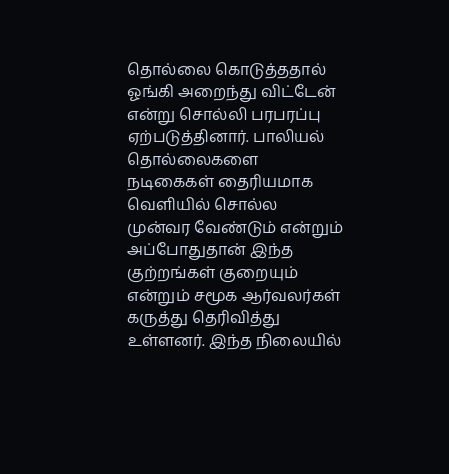தொல்லை கொடுத்ததால் ஓங்கி அறைந்து விட்டேன் என்று சொல்லி பரபரப்பு ஏற்படுத்தினார். பாலியல் தொல்லைகளை நடிகைகள் தைரியமாக வெளியில் சொல்ல முன்வர வேண்டும் என்றும் அப்போதுதான் இந்த குற்றங்கள் குறையும் என்றும் சமூக ஆர்வலர்கள் கருத்து தெரிவித்து உள்ளனர். இந்த நிலையில்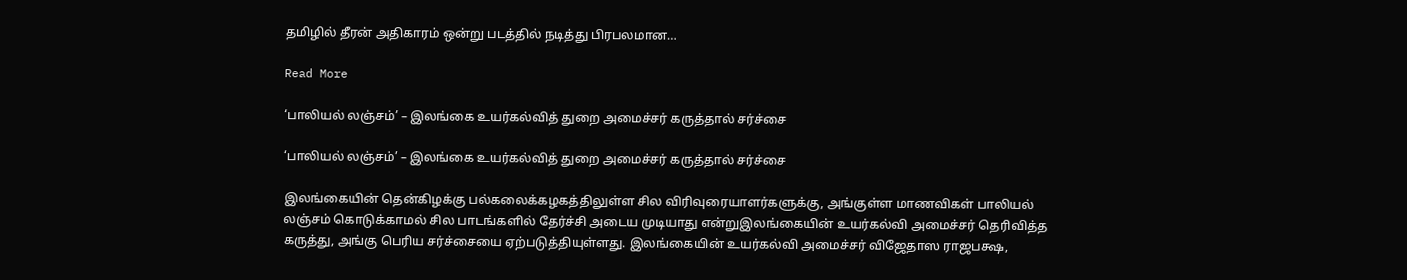தமிழில் தீரன் அதிகாரம் ஒன்று படத்தில் நடித்து பிரபலமான…

Read More

‘பாலியல் லஞ்சம்’ – இலங்கை உயர்கல்வித் துறை அமைச்சர் கருத்தால் சர்ச்சை

‘பாலியல் லஞ்சம்’ – இலங்கை உயர்கல்வித் துறை அமைச்சர் கருத்தால் சர்ச்சை

இலங்கையின் தென்கிழக்கு பல்கலைக்கழகத்திலுள்ள சில விரிவுரையாளர்களுக்கு, அங்குள்ள மாணவிகள் பாலியல் லஞ்சம் கொடுக்காமல் சில பாடங்களில் தேர்ச்சி அடைய முடியாது என்றுஇலங்கையின் உயர்கல்வி அமைச்சர் தெரிவித்த கருத்து, அங்கு பெரிய சர்ச்சையை ஏற்படுத்தியுள்ளது. இலங்கையின் உயர்கல்வி அமைச்சர் விஜேதாஸ ராஜபக்ஷ,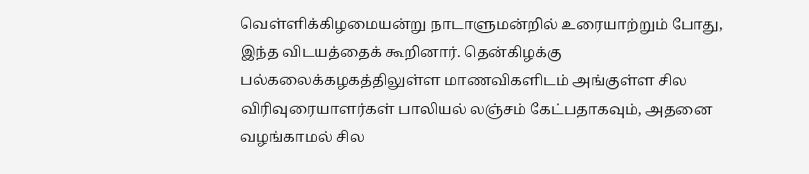வெள்ளிக்கிழமையன்று நாடாளுமன்றில் உரையாற்றும் போது, இந்த விடயத்தைக் கூறினார். தென்கிழக்கு பல்கலைக்கழகத்திலுள்ள மாணவிகளிடம் அங்குள்ள சில விரிவுரையாளர்கள் பாலியல் லஞ்சம் கேட்பதாகவும், அதனை வழங்காமல் சில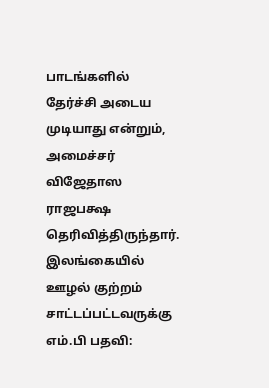பாடங்களில் தேர்ச்சி அடைய முடியாது என்றும், அமைச்சர் விஜேதாஸ ராஜபக்ஷ தெரிவித்திருந்தார். இலங்கையில் ஊழல் குற்றம் சாட்டப்பட்டவருக்கு எம்.பி பதவி: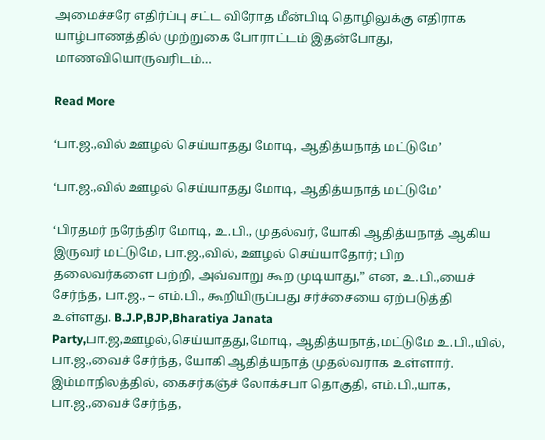அமைச்சரே எதிர்ப்பு சட்ட விரோத மீன்பிடி தொழிலுக்கு எதிராக யாழ்பாணத்தில் முற்றுகை போராட்டம் இதன்போது, மாணவியொருவரிடம்…

Read More

‘பா.ஜ.,வில் ஊழல் செய்யாதது மோடி, ஆதித்யநாத் மட்டுமே’

‘பா.ஜ.,வில் ஊழல் செய்யாதது மோடி, ஆதித்யநாத் மட்டுமே’

‘பிரதமர் நரேந்திர மோடி, உ.பி., முதல்வர், யோகி ஆதித்யநாத் ஆகிய இருவர் மட்டுமே, பா.ஜ.,வில், ஊழல் செய்யாதோர்; பிற தலைவர்களை பற்றி, அவ்வாறு கூற முடியாது,” என, உ.பி.,யைச் சேர்ந்த, பா.ஜ., – எம்.பி., கூறியிருப்பது சர்ச்சையை ஏற்படுத்தி உள்ளது. B.J.P,BJP,Bharatiya Janata Party,பா.ஜ,ஊழல்,செய்யாதது,மோடி, ஆதித்யநாத்,மட்டுமே உ.பி.,யில், பா.ஜ.,வைச் சேர்ந்த, யோகி ஆதித்யநாத் முதல்வராக உள்ளார். இம்மாநிலத்தில், கைசர்கஞ்ச் லோக்சபா தொகுதி, எம்.பி.,யாக, பா.ஜ.,வைச் சேர்ந்த,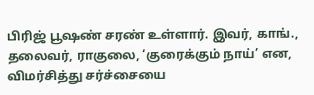பிரிஜ் பூஷண் சரண் உள்ளார். இவர், காங்., தலைவர், ராகுலை, ‘குரைக்கும் நாய்’ என, விமர்சித்து சர்ச்சையை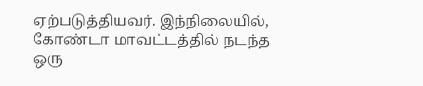ஏற்படுத்தியவர். இந்நிலையில், கோண்டா மாவட்டத்தில் நடந்த ஒரு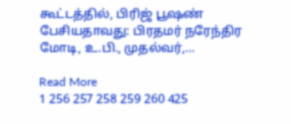கூட்டத்தில், பிரிஜ் பூஷண் பேசியதாவது: பிரதமர் நரேந்திர மோடி, உ.பி., முதல்வர்,…

Read More
1 256 257 258 259 260 425